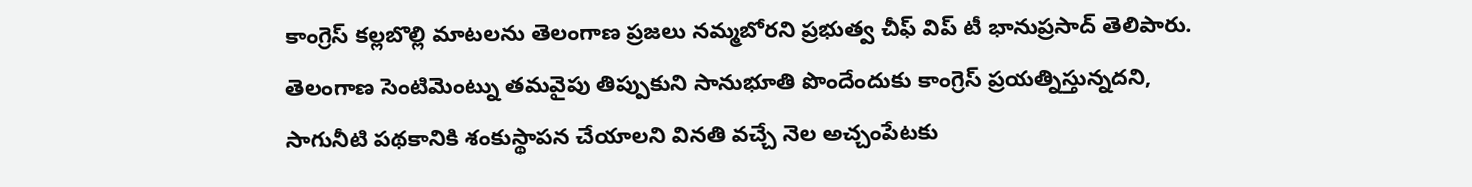కాంగ్రెస్ కల్లబొల్లి మాటలను తెలంగాణ ప్రజలు నమ్మబోరని ప్రభుత్వ చీఫ్ విప్ టీ భానుప్రసాద్ తెలిపారు. తెలంగాణ సెంటిమెంట్ను తమవైపు తిప్పుకుని సానుభూతి పొందేందుకు కాంగ్రెస్ ప్రయత్నిస్తున్నదని,
సాగునీటి పథకానికి శంకుస్థాపన చేయాలని వినతి వచ్చే నెల అచ్చంపేటకు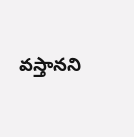వస్తానని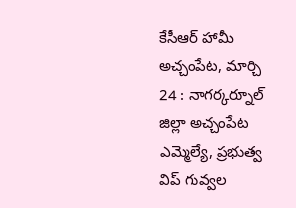కేసీఆర్ హామీ అచ్చంపేట, మార్చి 24 : నాగర్కర్నూల్ జిల్లా అచ్చంపేట ఎమ్మెల్యే, ప్రభుత్వ విప్ గువ్వల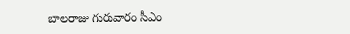బాలరాజు గురువారం సీఎం